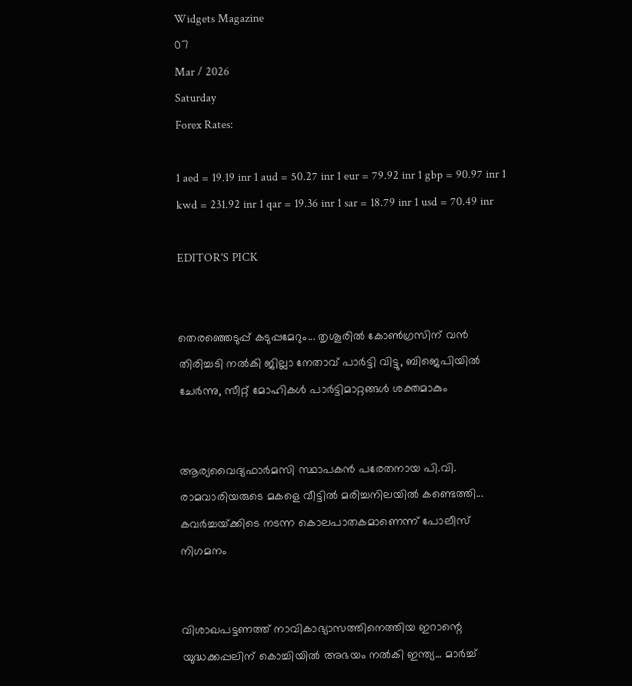Widgets Magazine
07
Mar / 2026
Saturday
Forex Rates:

1 aed = 19.19 inr 1 aud = 50.27 inr 1 eur = 79.92 inr 1 gbp = 90.97 inr 1 kwd = 231.92 inr 1 qar = 19.36 inr 1 sar = 18.79 inr 1 usd = 70.49 inr

EDITOR'S PICK


തെരഞ്ഞെടുപ്പ് കടുപ്പമേറും... തൃശൂരിൽ കോൺഗ്രസിന് വൻ തിരിച്ചടി നല്‍കി ജില്ലാ നേതാവ് പാർട്ടി വിട്ടു, ബിജെപിയിൽ ചേർന്നു, സീറ്റ് മോഹികള്‍ പാര്‍ട്ടിമാറ്റങ്ങള്‍ ശക്തമാകും


ആര്യവൈദ്യഫാർമസി സ്ഥാപകൻ പരേതനായ പി.വി. രാമവാരിയരുടെ മകളെ വീട്ടിൽ മരിച്ചനിലയിൽ കണ്ടെത്തി... കവർച്ചയ്‌ക്കിടെ നടന്ന കൊലപാതകമാണെന്ന് പോലീസ് നിഗമനം


വിശാഖപട്ടണത്ത് നാവികാഭ്യാസത്തിനെത്തിയ ഇറാന്റെ യുദ്ധക്കപ്പലിന് കൊച്ചിയിൽ അഭയം നൽകി ഇന്ത്യ... മാർച്ച്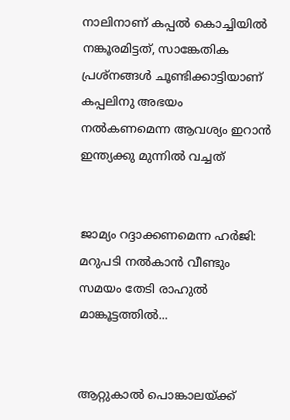നാലിനാണ് കപ്പൽ കൊച്ചിയിൽ നങ്കൂരമിട്ടത്, സാങ്കേതിക പ്രശ്നങ്ങൾ ചൂണ്ടിക്കാട്ടിയാണ് കപ്പലിനു അഭയം നൽകണമെന്ന ആവശ്യം ഇറാൻ ഇന്ത്യക്കു മുന്നിൽ വച്ചത്


ജാമ്യം റദ്ദാക്കണമെന്ന ഹർജി: മറുപടി നൽകാൻ വീണ്ടും സമയം തേടി രാഹുൽ മാങ്കൂട്ടത്തിൽ...


ആറ്റുകാൽ പൊങ്കാലയ്ക്ക്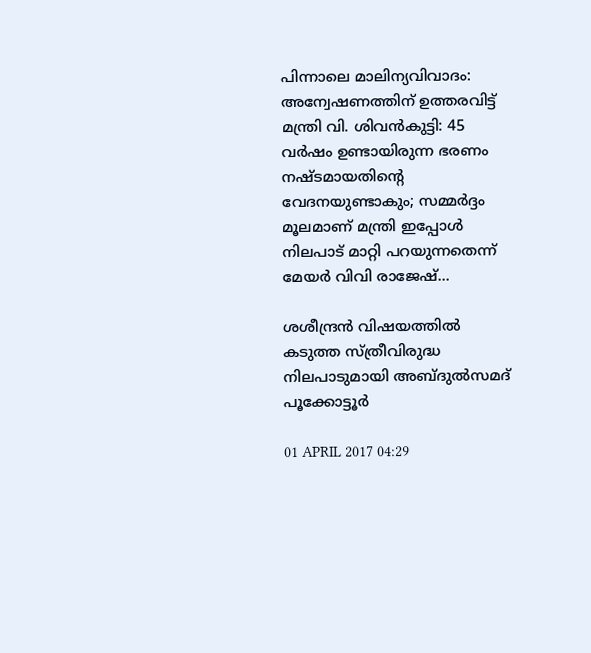പിന്നാലെ മാലിന്യവിവാദം: അന്വേഷണത്തിന് ഉത്തരവിട്ട് മന്ത്രി വി. ശിവൻകുട്ടി: 45 വർഷം ഉണ്ടായിരുന്ന ഭരണം നഷ്ടമായതിന്റെ വേദനയുണ്ടാകും; സമ്മർദ്ദം മൂലമാണ് മന്ത്രി ഇപ്പോൾ നിലപാട് മാറ്റി പറയുന്നതെന്ന് മേയർ വിവി രാജേഷ്...

ശശീന്ദ്രന്‍ വിഷയത്തില്‍ കടുത്ത സ്ത്രീവിരുദ്ധ നിലപാടുമായി അബ്ദുല്‍സമദ് പൂക്കോട്ടൂര്‍

01 APRIL 2017 04:29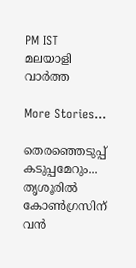PM IST
മലയാളി വാര്‍ത്ത

More Stories...

തെരഞ്ഞെടുപ്പ് കടുപ്പമേറും... തൃശൂരിൽ കോൺഗ്രസിന് വൻ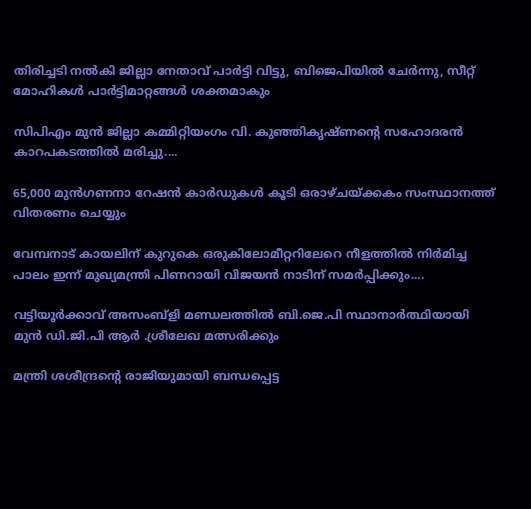തിരിച്ചടി നല്‍കി ജില്ലാ നേതാവ് പാർട്ടി വിട്ടു, ബിജെപിയിൽ ചേർന്നു, സീറ്റ് മോഹികള്‍ പാര്‍ട്ടിമാറ്റങ്ങള്‍ ശക്തമാകും

സിപിഎം മുൻ ജില്ലാ കമ്മിറ്റിയംഗം വി. കുഞ്ഞികൃഷ്ണന്റെ സഹോദരൻ കാറപകടത്തിൽ മരിച്ചു....

65,000 മുന്‍ഗണനാ റേഷന്‍ കാര്‍ഡുകള്‍ കൂടി ഒരാഴ്ചയ്ക്കകം സംസ്ഥാനത്ത് വിതരണം ചെയ്യും

വേമ്പനാട് കായലിന് കുറുകെ ഒരുകിലോമീറ്ററിലേറെ നീളത്തില്‍ നിര്‍മിച്ച പാലം ഇന്ന് മുഖ്യമന്ത്രി പിണറായി വിജയന്‍ നാടിന് സമര്‍പ്പിക്കും....

വട്ടിയൂർക്കാവ് അസംബ്ളി മണ്ഡലത്തിൽ ബി.ജെ.പി സ്ഥാനാർത്ഥിയായി മുൻ ഡി.ജി.പി ആർ .ശ്രീലേഖ മത്സരിക്കും

മന്ത്രി ശശീന്ദ്രന്റെ രാജിയുമായി ബന്ധപ്പെട്ട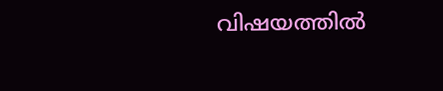വിഷയത്തില്‍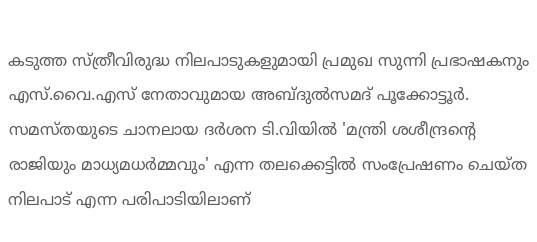കടുത്ത സ്ത്രീവിരുദ്ധ നിലപാടുകളുമായി പ്രമുഖ സുന്നി പ്രഭാഷകനും എസ്.വൈ.എസ് നേതാവുമായ അബ്ദുല്‍സമദ് പൂക്കോട്ടൂര്‍. സമസ്തയുടെ ചാനലായ ദര്‍ശന ടി.വിയില്‍ 'മന്ത്രി ശശീന്ദ്രന്റെ രാജിയും മാധ്യമധര്‍മ്മവും' എന്ന തലക്കെട്ടില്‍ സംപ്രേഷണം ചെയ്ത നിലപാട് എന്ന പരിപാടിയിലാണ്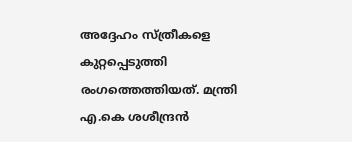അദ്ദേഹം സ്ത്രീകളെ കുറ്റപ്പെടുത്തി രംഗത്തെത്തിയത്. മന്ത്രി എ.കെ ശശീന്ദ്രന്‍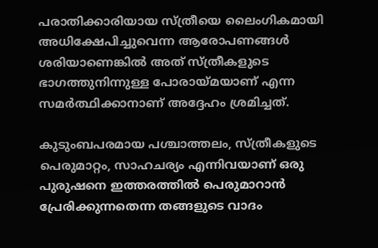പരാതിക്കാരിയായ സ്ത്രീയെ ലൈംഗികമായി അധിക്ഷേപിച്ചുവെന്ന ആരോപണങ്ങള്‍ ശരിയാണെങ്കില്‍ അത് സ്ത്രീകളുടെ ഭാഗത്തുനിന്നുള്ള പോരായ്മയാണ് എന്ന സമര്‍ത്ഥിക്കാനാണ് അദ്ദേഹം ശ്രമിച്ചത്.

കുടുംബപരമായ പശ്ചാത്തലം, സ്ത്രീകളുടെ പെരുമാറ്റം, സാഹചര്യം എന്നിവയാണ് ഒരു പുരുഷനെ ഇത്തരത്തില്‍ പെരുമാറാന്‍ പ്രേരിക്കുന്നതെന്ന തങ്ങളുടെ വാദം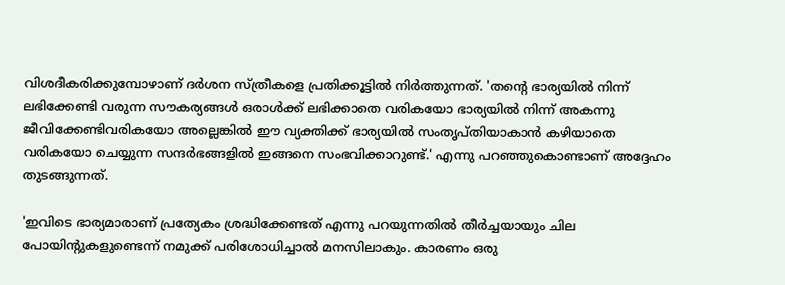വിശദീകരിക്കുമ്പോഴാണ് ദര്‍ശന സ്ത്രീകളെ പ്രതിക്കൂട്ടില്‍ നിര്‍ത്തുന്നത്. 'തന്റെ ഭാര്യയില്‍ നിന്ന് ലഭിക്കേണ്ടി വരുന്ന സൗകര്യങ്ങള്‍ ഒരാള്‍ക്ക് ലഭിക്കാതെ വരികയോ ഭാര്യയില്‍ നിന്ന് അകന്നു ജീവിക്കേണ്ടിവരികയോ അല്ലെങ്കില്‍ ഈ വ്യക്തിക്ക് ഭാര്യയില്‍ സംതൃപ്തിയാകാന്‍ കഴിയാതെ വരികയോ ചെയ്യുന്ന സന്ദര്‍ഭങ്ങളില്‍ ഇങ്ങനെ സംഭവിക്കാറുണ്ട്.' എന്നു പറഞ്ഞുകൊണ്ടാണ് അദ്ദേഹം തുടങ്ങുന്നത്.

'ഇവിടെ ഭാര്യമാരാണ് പ്രത്യേകം ശ്രദ്ധിക്കേണ്ടത് എന്നു പറയുന്നതില്‍ തീര്‍ച്ചയായും ചില പോയിന്റുകളുണ്ടെന്ന് നമുക്ക് പരിശോധിച്ചാല്‍ മനസിലാകും. കാരണം ഒരു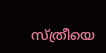സ്ത്രീയെ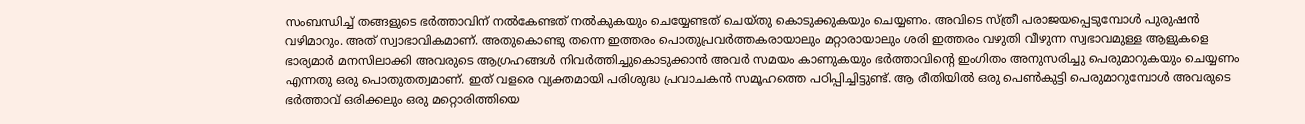സംബന്ധിച്ച് തങ്ങളുടെ ഭര്‍ത്താവിന് നല്‍കേണ്ടത് നല്‍കുകയും ചെയ്യേണ്ടത് ചെയ്തു കൊടുക്കുകയും ചെയ്യണം. അവിടെ സ്ത്രീ പരാജയപ്പെടുമ്പോള്‍ പുരുഷന്‍ വഴിമാറും. അത് സ്വാഭാവികമാണ്. അതുകൊണ്ടു തന്നെ ഇത്തരം പൊതുപ്രവര്‍ത്തകരായാലും മറ്റാരായാലും ശരി ഇത്തരം വഴുതി വീഴുന്ന സ്വഭാവമുള്ള ആളുകളെ ഭാര്യമാര്‍ മനസിലാക്കി അവരുടെ ആഗ്രഹങ്ങള്‍ നിവര്‍ത്തിച്ചുകൊടുക്കാന്‍ അവര്‍ സമയം കാണുകയും ഭര്‍ത്താവിന്റെ ഇംഗിതം അനുസരിച്ചു പെരുമാറുകയും ചെയ്യണം എന്നതു ഒരു പൊതുതത്വമാണ്. ഇത് വളരെ വ്യക്തമായി പരിശുദ്ധ പ്രവാചകന്‍ സമൂഹത്തെ പഠിപ്പിച്ചിട്ടുണ്ട്. ആ രീതിയില്‍ ഒരു പെണ്‍കുട്ടി പെരുമാറുമ്പോള്‍ അവരുടെ ഭര്‍ത്താവ് ഒരിക്കലും ഒരു മറ്റൊരിത്തിയെ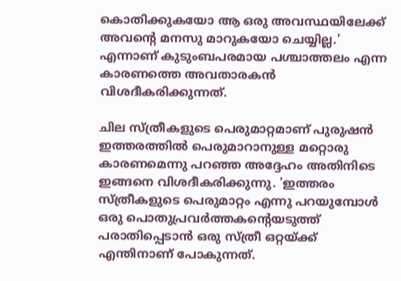കൊതിക്കുകയോ ആ ഒരു അവസ്ഥയിലേക്ക് അവന്റെ മനസു മാറുകയോ ചെയ്യില്ല.' എന്നാണ് കുടുംബപരമായ പശ്ചാത്തലം എന്ന കാരണത്തെ അവതാരകന്‍ വിശദീകരിക്കുന്നത്.

ചില സ്ത്രീകളുടെ പെരുമാറ്റമാണ് പുരുഷന്‍ ഇത്തരത്തില്‍ പെരുമാറാനുള്ള മറ്റൊരു കാരണമെന്നു പറഞ്ഞ അദ്ദേഹം അതിനിടെ ഇങ്ങനെ വിശദീകരിക്കുന്നു. 'ഇത്തരം സ്ത്രീകളുടെ പെരുമാറ്റം എന്നു പറയുമ്പോള്‍ ഒരു പൊതുപ്രവര്‍ത്തകന്റെയടുത്ത് പരാതിപ്പെടാന്‍ ഒരു സ്ത്രീ ഒറ്റയ്ക്ക് എന്തിനാണ് പോകുന്നത്.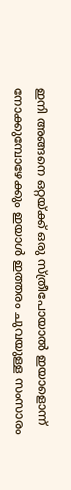ഇനി അങ്ങനെ ഒറ്റയ്ക്ക് ഒരു സ്ത്രീപോയാല്‍ ഇയാളൊന്ന് നോക്കുമ്പോഴേക്കും ഇയാള്‍ ഇത്തരം ചുവയുള്ള സംസാരം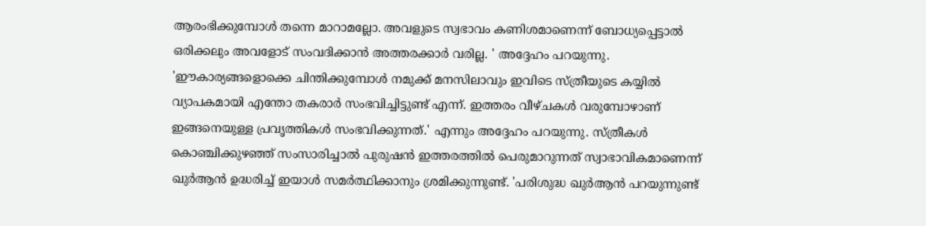ആരംഭിക്കുമ്പോള്‍ തന്നെ മാറാമല്ലോ. അവളുടെ സ്വഭാവം കണിശമാണെന്ന് ബോധ്യപ്പെട്ടാല്‍ ഒരിക്കലും അവളോട് സംവദിക്കാന്‍ അത്തരക്കാര്‍ വരില്ല. ' അദ്ദേഹം പറയുന്നു. 'ഈകാര്യങ്ങളൊക്കെ ചിന്തിക്കുമ്പോള്‍ നമുക്ക് മനസിലാവും ഇവിടെ സ്ത്രീയുടെ കയ്യില്‍ വ്യാപകമായി എന്തോ തകരാര്‍ സംഭവിച്ചിട്ടുണ്ട് എന്ന്. ഇത്തരം വീഴ്ചകള്‍ വരുമ്പോഴാണ് ഇങ്ങനെയുള്ള പ്രവൃത്തികള്‍ സംഭവിക്കുന്നത്.' എന്നും അദ്ദേഹം പറയുന്നു. സ്ത്രീകള്‍ കൊഞ്ചിക്കുഴഞ്ഞ് സംസാരിച്ചാല്‍ പുരുഷന്‍ ഇത്തരത്തില്‍ പെരുമാറുന്നത് സ്വാഭാവികമാണെന്ന് ഖുര്‍ആന്‍ ഉദ്ധരിച്ച് ഇയാള്‍ സമര്‍ത്ഥിക്കാനും ശ്രമിക്കുന്നുണ്ട്. 'പരിശുദ്ധ ഖുര്‍ആന്‍ പറയുന്നുണ്ട്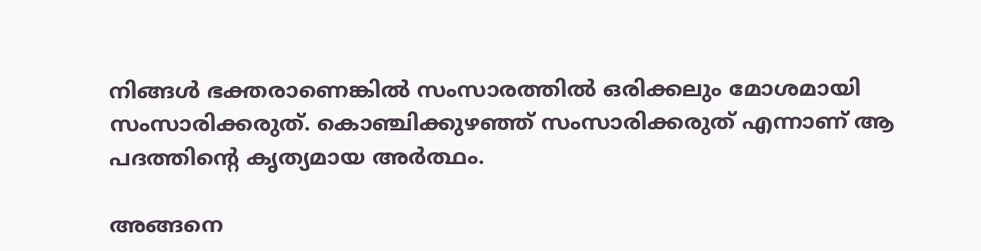നിങ്ങള്‍ ഭക്തരാണെങ്കില്‍ സംസാരത്തില്‍ ഒരിക്കലും മോശമായി സംസാരിക്കരുത്. കൊഞ്ചിക്കുഴഞ്ഞ് സംസാരിക്കരുത് എന്നാണ് ആ പദത്തിന്റെ കൃത്യമായ അര്‍ത്ഥം.

അങ്ങനെ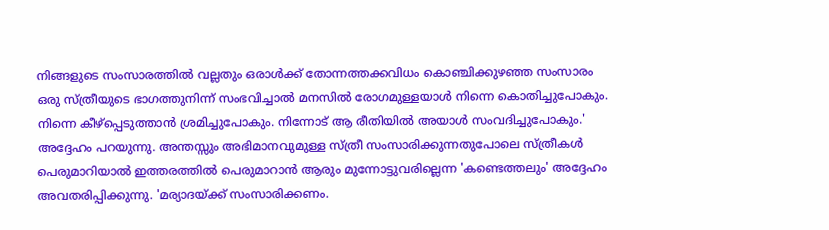നിങ്ങളുടെ സംസാരത്തില്‍ വല്ലതും ഒരാള്‍ക്ക് തോന്നത്തക്കവിധം കൊഞ്ചിക്കുഴഞ്ഞ സംസാരം ഒരു സ്ത്രീയുടെ ഭാഗത്തുനിന്ന് സംഭവിച്ചാല്‍ മനസില്‍ രോഗമുള്ളയാള്‍ നിന്നെ കൊതിച്ചുപോകും. നിന്നെ കീഴ്പ്പെടുത്താന്‍ ശ്രമിച്ചുപോകും. നിന്നോട് ആ രീതിയില്‍ അയാള്‍ സംവദിച്ചുപോകും.' അദ്ദേഹം പറയുന്നു. അന്തസ്സും അഭിമാനവുമുള്ള സ്ത്രീ സംസാരിക്കുന്നതുപോലെ സ്ത്രീകള്‍ പെരുമാറിയാല്‍ ഇത്തരത്തില്‍ പെരുമാറാന്‍ ആരും മുന്നോട്ടുവരില്ലെന്ന 'കണ്ടെത്തലും' അദ്ദേഹം അവതരിപ്പിക്കുന്നു. 'മര്യാദയ്ക്ക് സംസാരിക്കണം.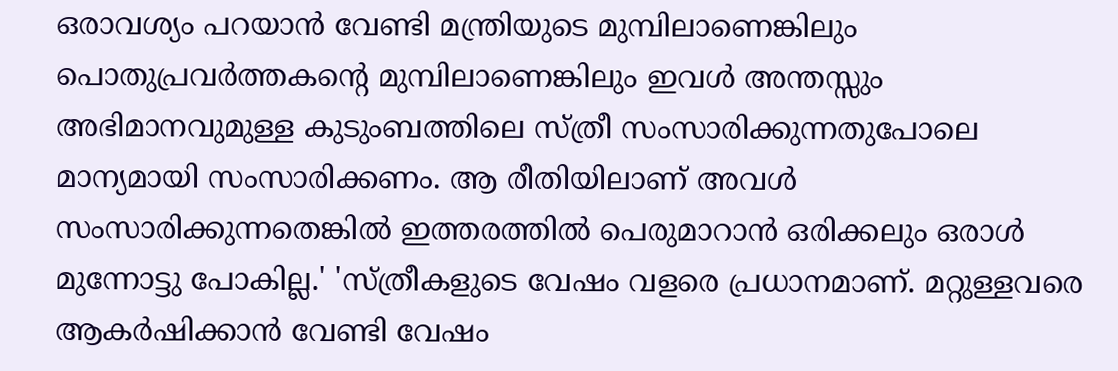ഒരാവശ്യം പറയാന്‍ വേണ്ടി മന്ത്രിയുടെ മുമ്പിലാണെങ്കിലും പൊതുപ്രവര്‍ത്തകന്റെ മുമ്പിലാണെങ്കിലും ഇവള്‍ അന്തസ്സും അഭിമാനവുമുള്ള കുടുംബത്തിലെ സ്ത്രീ സംസാരിക്കുന്നതുപോലെ മാന്യമായി സംസാരിക്കണം. ആ രീതിയിലാണ് അവള്‍ സംസാരിക്കുന്നതെങ്കില്‍ ഇത്തരത്തില്‍ പെരുമാറാന്‍ ഒരിക്കലും ഒരാള്‍ മുന്നോട്ടു പോകില്ല.' 'സ്ത്രീകളുടെ വേഷം വളരെ പ്രധാനമാണ്. മറ്റുള്ളവരെ ആകര്‍ഷിക്കാന്‍ വേണ്ടി വേഷം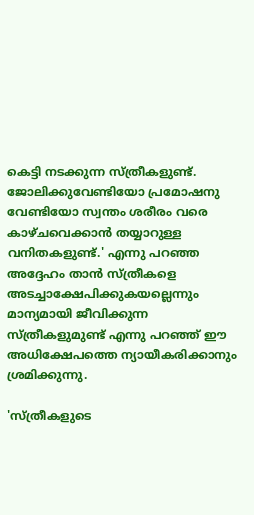കെട്ടി നടക്കുന്ന സ്ത്രീകളുണ്ട്. ജോലിക്കുവേണ്ടിയോ പ്രമോഷനു വേണ്ടിയോ സ്വന്തം ശരീരം വരെ കാഴ്ചവെക്കാന്‍ തയ്യാറുള്ള വനിതകളുണ്ട്.' എന്നു പറഞ്ഞ അദ്ദേഹം താന്‍ സ്ത്രീകളെ അടച്ചാക്ഷേപിക്കുകയല്ലെന്നും മാന്യമായി ജീവിക്കുന്ന സ്ത്രീകളുമുണ്ട് എന്നു പറഞ്ഞ് ഈ അധിക്ഷേപത്തെ ന്യായീകരിക്കാനും ശ്രമിക്കുന്നു.

'സ്ത്രീകളുടെ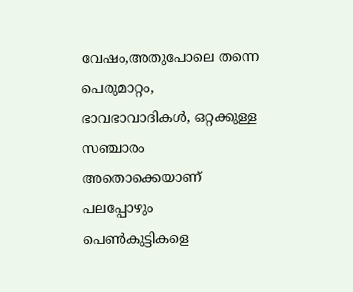വേഷം,അതുപോലെ തന്നെ പെരുമാറ്റം, ഭാവഭാവാദികള്‍, ഒറ്റക്കുള്ള സഞ്ചാരം അതൊക്കെയാണ് പലപ്പോഴും പെണ്‍കുട്ടികളെ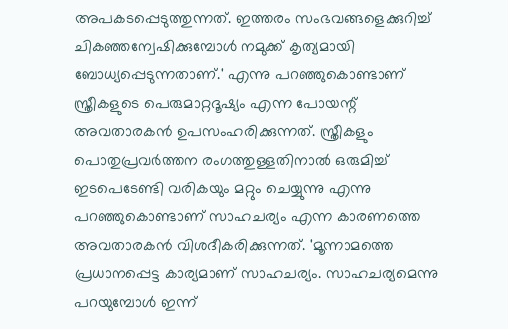അപകടപ്പെടുത്തുന്നത്. ഇത്തരം സംഭവങ്ങളെക്കുറിച്ച് ചികഞ്ഞന്വേഷിക്കുമ്പോള്‍ നമുക്ക് കൃത്യമായി ബോധ്യപ്പെടുന്നതാണ്.' എന്നു പറഞ്ഞുകൊണ്ടാണ് സ്ത്രീകളുടെ പെരുമാറ്റദൂഷ്യം എന്ന പോയന്റ് അവതാരകന്‍ ഉപസംഹരിക്കുന്നത്. സ്ത്രീകളും പൊതുപ്രവര്‍ത്തന രംഗത്തുള്ളതിനാല്‍ ഒരുമിച്ച് ഇടപെടേണ്ടി വരികയും മറ്റും ചെയ്യുന്നു എന്നു പറഞ്ഞുകൊണ്ടാണ് സാഹചര്യം എന്ന കാരണത്തെ അവതാരകന്‍ വിശദീകരിക്കുന്നത്. 'മൂന്നാമത്തെ പ്രധാനപ്പെട്ട കാര്യമാണ് സാഹചര്യം. സാഹചര്യമെന്നു പറയുമ്പോള്‍ ഇന്ന്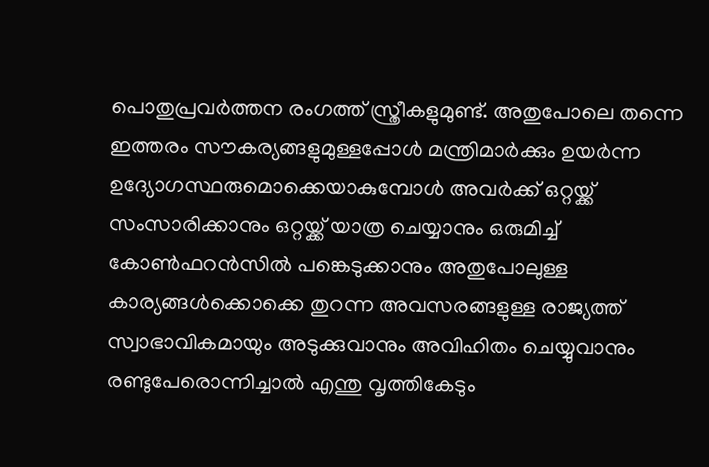പൊതുപ്രവര്‍ത്തന രംഗത്ത് സ്ത്രീകളുമുണ്ട്. അതുപോലെ തന്നെ ഇത്തരം സൗകര്യങ്ങളുമുള്ളപ്പോള്‍ മന്ത്രിമാര്‍ക്കും ഉയര്‍ന്ന ഉദ്യോഗസ്ഥരുമൊക്കെയാകുമ്പോള്‍ അവര്‍ക്ക് ഒറ്റയ്ക്ക് സംസാരിക്കാനും ഒറ്റയ്ക്ക് യാത്ര ചെയ്യാനും ഒരുമിച്ച് കോണ്‍ഫറന്‍സില്‍ പങ്കെടുക്കാനും അതുപോലുള്ള കാര്യങ്ങള്‍ക്കൊക്കെ തുറന്ന അവസരങ്ങളുള്ള രാജ്യത്ത് സ്വാഭാവികമായും അടുക്കുവാനും അവിഹിതം ചെയ്യുവാനും രണ്ടുപേരൊന്നിച്ചാല്‍ എന്തു വൃത്തികേടും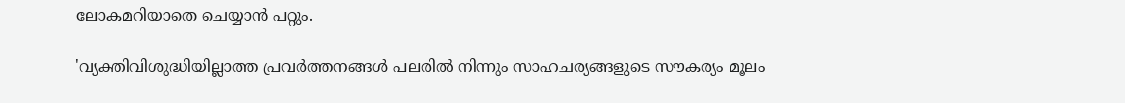ലോകമറിയാതെ ചെയ്യാന്‍ പറ്റും.

'വ്യക്തിവിശുദ്ധിയില്ലാത്ത പ്രവര്‍ത്തനങ്ങള്‍ പലരില്‍ നിന്നും സാഹചര്യങ്ങളുടെ സൗകര്യം മൂലം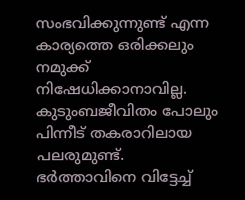സംഭവിക്കുന്നുണ്ട് എന്ന കാര്യത്തെ ഒരിക്കലും നമുക്ക് നിഷേധിക്കാനാവില്ല. കുടുംബജീവിതം പോലും പിന്നീട് തകരാറിലായ പലരുമുണ്ട്. ഭര്‍ത്താവിനെ വിട്ടേച്ച്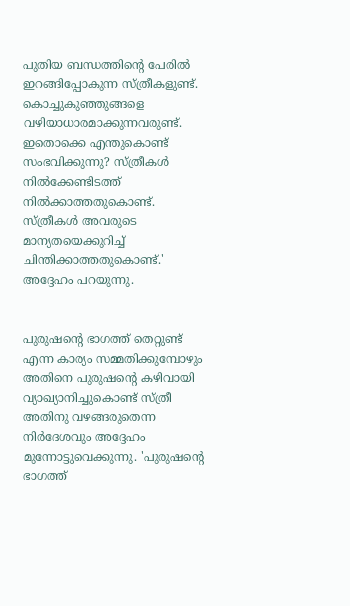പുതിയ ബന്ധത്തിന്റെ പേരില്‍ ഇറങ്ങിപ്പോകുന്ന സ്ത്രീകളുണ്ട്. കൊച്ചുകുഞ്ഞുങ്ങളെ വഴിയാധാരമാക്കുന്നവരുണ്ട്. ഇതൊക്കെ എന്തുകൊണ്ട് സംഭവിക്കുന്നു? സ്ത്രീകള്‍ നില്‍ക്കേണ്ടിടത്ത് നില്‍ക്കാത്തതുകൊണ്ട്. സ്ത്രീകള്‍ അവരുടെ മാന്യതയെക്കുറിച്ച് ചിന്തിക്കാത്തതുകൊണ്ട്.' അദ്ദേഹം പറയുന്നു.


പുരുഷന്റെ ഭാഗത്ത് തെറ്റുണ്ട് എന്ന കാര്യം സമ്മതിക്കുമ്പോഴും അതിനെ പുരുഷന്റെ കഴിവായി വ്യാഖ്യാനിച്ചുകൊണ്ട് സ്ത്രീ അതിനു വഴങ്ങരുതെന്ന നിര്‍ദേശവും അദ്ദേഹം മുന്നോട്ടുവെക്കുന്നു. 'പുരുഷന്റെ ഭാഗത്ത്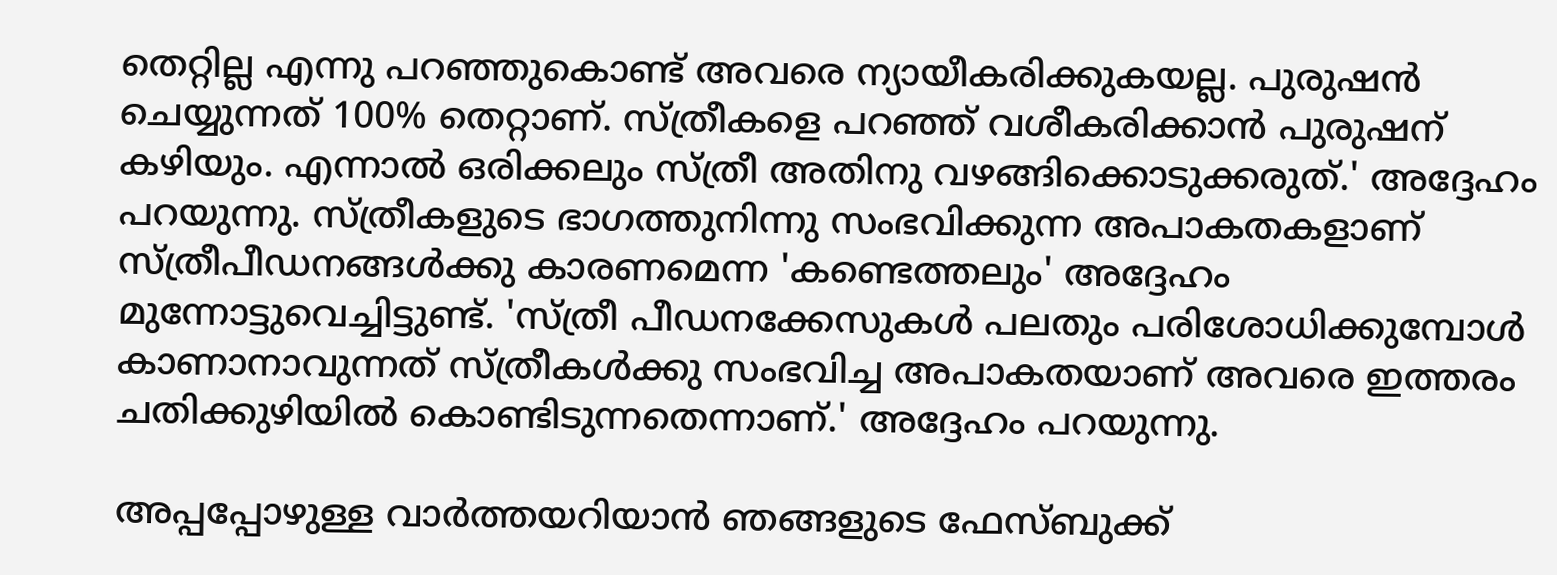തെറ്റില്ല എന്നു പറഞ്ഞുകൊണ്ട് അവരെ ന്യായീകരിക്കുകയല്ല. പുരുഷന്‍ ചെയ്യുന്നത് 100% തെറ്റാണ്. സ്ത്രീകളെ പറഞ്ഞ് വശീകരിക്കാന്‍ പുരുഷന് കഴിയും. എന്നാല്‍ ഒരിക്കലും സ്ത്രീ അതിനു വഴങ്ങിക്കൊടുക്കരുത്.' അദ്ദേഹം പറയുന്നു. സ്ത്രീകളുടെ ഭാഗത്തുനിന്നു സംഭവിക്കുന്ന അപാകതകളാണ് സ്ത്രീപീഡനങ്ങള്‍ക്കു കാരണമെന്ന 'കണ്ടെത്തലും' അദ്ദേഹം മുന്നോട്ടുവെച്ചിട്ടുണ്ട്. 'സ്ത്രീ പീഡനക്കേസുകള്‍ പലതും പരിശോധിക്കുമ്പോള്‍ കാണാനാവുന്നത് സ്ത്രീകള്‍ക്കു സംഭവിച്ച അപാകതയാണ് അവരെ ഇത്തരം ചതിക്കുഴിയില്‍ കൊണ്ടിടുന്നതെന്നാണ്.' അദ്ദേഹം പറയുന്നു.

അപ്പപ്പോഴുള്ള വാര്‍ത്തയറിയാന്‍ ഞങ്ങളുടെ ഫേസ്‌ബുക്ക്‌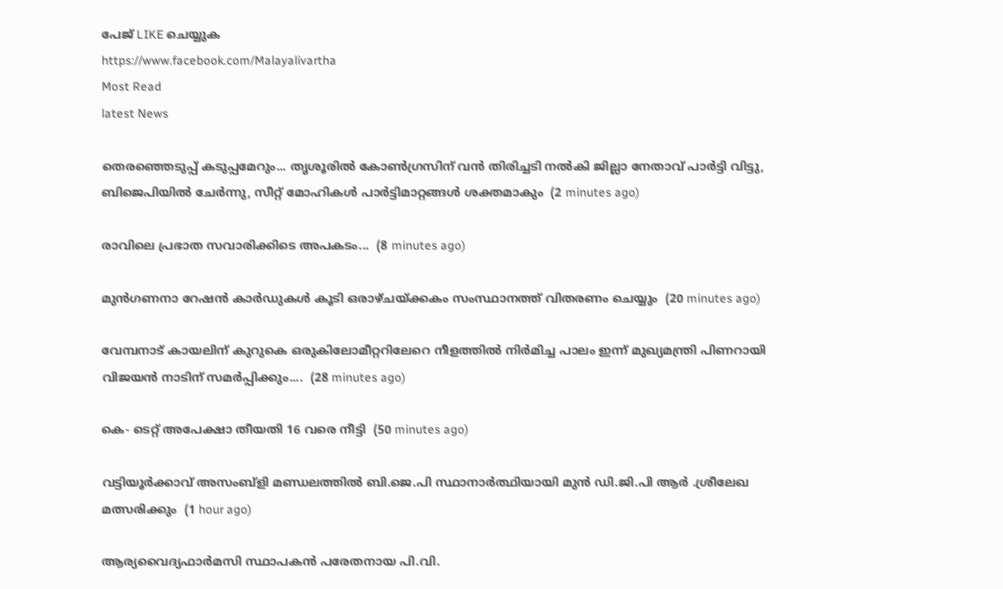പേജ് LIKE ചെയ്യുക
https://www.facebook.com/Malayalivartha
Most Read
latest News

തെരഞ്ഞെടുപ്പ് കടുപ്പമേറും... തൃശൂരിൽ കോൺഗ്രസിന് വൻ തിരിച്ചടി നല്‍കി ജില്ലാ നേതാവ് പാർട്ടി വിട്ടു, ബിജെപിയിൽ ചേർന്നു, സീറ്റ് മോഹികള്‍ പാര്‍ട്ടിമാറ്റങ്ങള്‍ ശക്തമാകും  (2 minutes ago)

രാവിലെ പ്രഭാത സവാരിക്കിടെ അപകടം...  (8 minutes ago)

മുന്‍ഗണനാ റേഷന്‍ കാര്‍ഡുകള്‍ കൂടി ഒരാഴ്ചയ്ക്കകം സംസ്ഥാനത്ത് വിതരണം ചെയ്യും  (20 minutes ago)

വേമ്പനാട് കായലിന് കുറുകെ ഒരുകിലോമീറ്ററിലേറെ നീളത്തില്‍ നിര്‍മിച്ച പാലം ഇന്ന് മുഖ്യമന്ത്രി പിണറായി വിജയന്‍ നാടിന് സമര്‍പ്പിക്കും....  (28 minutes ago)

കെ- ടെറ്റ് അപേക്ഷാ തീയതി 16 വരെ നീട്ടി  (50 minutes ago)

വട്ടിയൂർക്കാവ് അസംബ്ളി മണ്ഡലത്തിൽ ബി.ജെ.പി സ്ഥാനാർത്ഥിയായി മുൻ ഡി.ജി.പി ആർ .ശ്രീലേഖ മത്സരിക്കും  (1 hour ago)

ആര്യവൈദ്യഫാർമസി സ്ഥാപകൻ പരേതനായ പി.വി.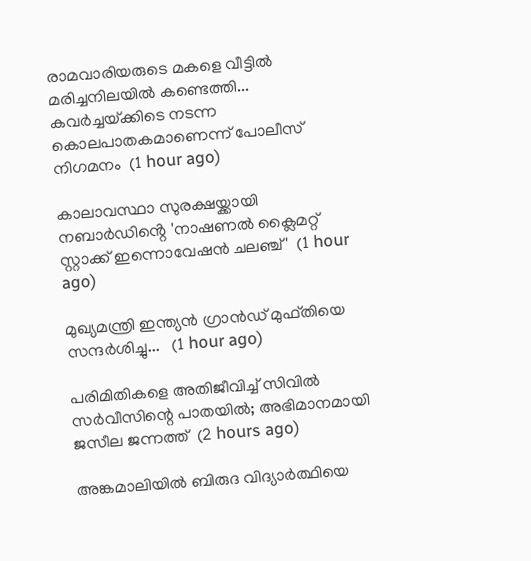രാമവാരിയരുടെ മകളെ വീട്ടിൽ മരിച്ചനിലയിൽ കണ്ടെത്തി... കവർച്ചയ്‌ക്കിടെ നടന്ന കൊലപാതകമാണെന്ന് പോലീസ് നിഗമനം  (1 hour ago)

കാലാവസ്ഥാ സുരക്ഷയ്ക്കായി നബാർഡിൻ്റെ 'നാഷണൽ ക്ലൈമറ്റ് സ്റ്റാക്ക് ഇന്നൊവേഷൻ ചലഞ്ച്'  (1 hour ago)

മുഖ്യമന്ത്രി ഇന്ത്യൻ ഗ്രാൻഡ് മുഫ്തിയെ സന്ദർശിച്ചു...   (1 hour ago)

പരിമിതികളെ അതിജീവിച്ച് സിവിൽ സർവീസിന്റെ പാതയിൽ; അഭിമാനമായി ജസീല ജന്നത്ത്  (2 hours ago)

അങ്കമാലിയിൽ ബിരുദ വിദ്യാർത്ഥിയെ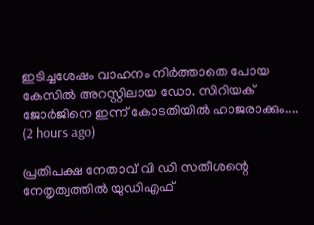ഇടിച്ചശേഷം വാഹനം നിർത്താതെ പോയ കേസിൽ അറസ്റ്റിലായ ഡോ. സിറിയക് ജോർജിനെ ഇന്ന് കോടതിയിൽ ഹാജരാക്കും....  (2 hours ago)

പ്രതിപക്ഷ നേതാവ് വി ഡി സതീശന്റെ നേതൃത്വത്തില്‍ യുഡിഎഫ്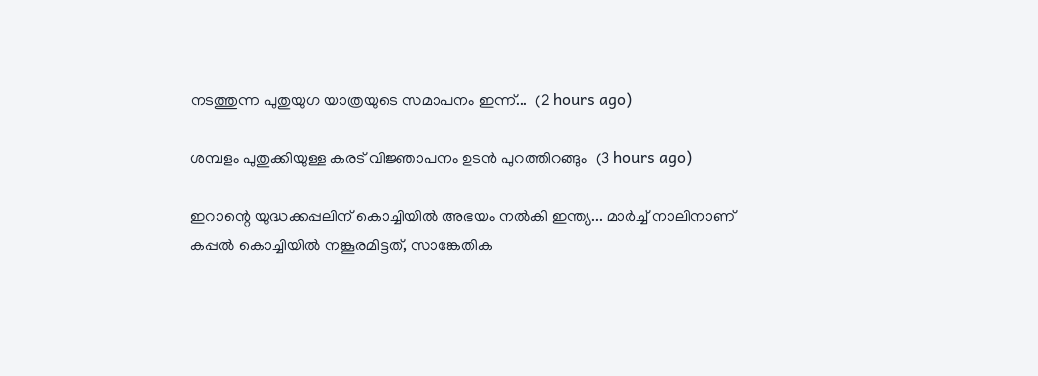നടത്തുന്ന പുതുയുഗ യാത്രയുടെ സമാപനം ഇന്ന്...  (2 hours ago)

ശമ്പളം പുതുക്കിയുള്ള കരട് വിജ്ഞാപനം ഉടൻ പുറത്തിറങ്ങും  (3 hours ago)

ഇറാന്റെ യുദ്ധക്കപ്പലിന് കൊച്ചിയിൽ അഭയം നൽകി ഇന്ത്യ... മാർച്ച് നാലിനാണ് കപ്പൽ കൊച്ചിയിൽ നങ്കൂരമിട്ടത്, സാങ്കേതിക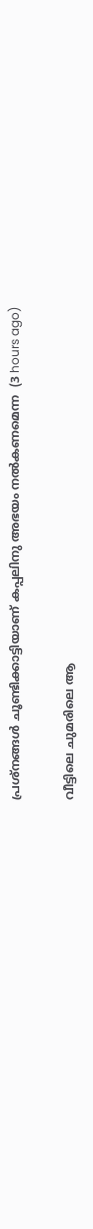പ്രശ്നങ്ങൾ ചൂണ്ടിക്കാട്ടിയാണ് കപ്പലിനു അഭയം നൽകണമെന്ന  (3 hours ago)

വീട്ടിലെ ചുമരിലെ ആ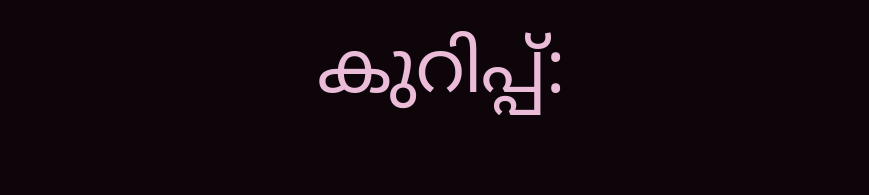കുറിപ്പ്: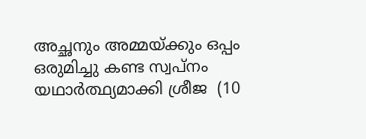അച്ഛനും അമ്മയ്ക്കും ഒപ്പം ഒരുമിച്ചു കണ്ട സ്വപ്നം യഥാര്‍ത്ഥ്യമാക്കി ശ്രീജ  (10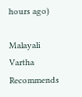hours ago)

Malayali Vartha Recommends